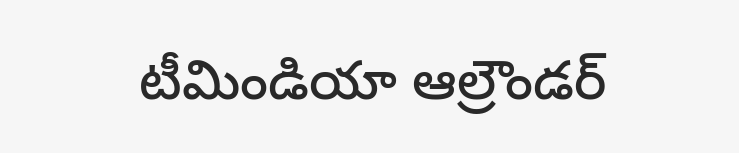టీమిండియా ఆల్రౌండర్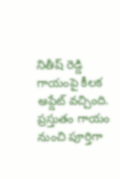నితీష్ రెడ్డి గాయంపై కీలక అప్డేట్ వచ్చింది. ప్రస్తుతం గాయం నుంచి పూర్తిగా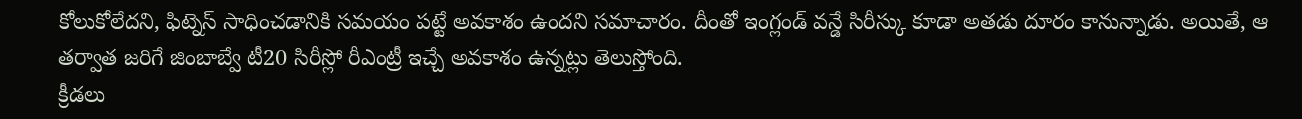కోలుకోలేదని, ఫిట్నెస్ సాధించడానికి సమయం పట్టే అవకాశం ఉందని సమాచారం. దీంతో ఇంగ్లండ్ వన్డే సిరీస్కు కూడా అతడు దూరం కానున్నాడు. అయితే, ఆ తర్వాత జరిగే జింబాబ్వే టీ20 సిరీస్లో రీఎంట్రీ ఇచ్చే అవకాశం ఉన్నట్లు తెలుస్తోంది.
క్రీడలు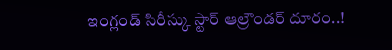ఇంగ్లండ్ సిరీస్కు స్టార్ ఆల్రౌండర్ దూరం..!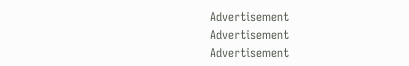Advertisement
Advertisement
Advertisement